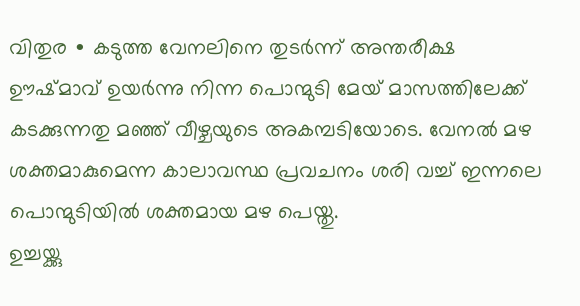വിതുര ∙ കടുത്ത വേനലിനെ തുടർന്ന് അന്തരീക്ഷ ഊഷ്മാവ് ഉയർന്നു നിന്ന പൊന്മുടി മേയ് മാസത്തിലേക്ക് കടക്കുന്നതു മഞ്ഞ് വീഴ്ചയുടെ അകമ്പടിയോടെ. വേനൽ മഴ ശക്തമാകുമെന്ന കാലാവസ്ഥ പ്രവചനം ശരി വച്ച് ഇന്നലെ പൊന്മുടിയിൽ ശക്തമായ മഴ പെയ്തു.
ഉച്ചയ്ക്കു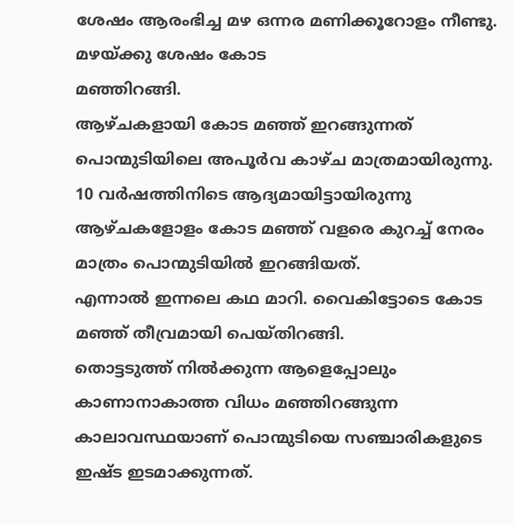ശേഷം ആരംഭിച്ച മഴ ഒന്നര മണിക്കൂറോളം നീണ്ടു. മഴയ്ക്കു ശേഷം കോട
മഞ്ഞിറങ്ങി.
ആഴ്ചകളായി കോട മഞ്ഞ് ഇറങ്ങുന്നത് പൊന്മുടിയിലെ അപൂർവ കാഴ്ച മാത്രമായിരുന്നു.
10 വർഷത്തിനിടെ ആദ്യമായിട്ടായിരുന്നു ആഴ്ചകളോളം കോട മഞ്ഞ് വളരെ കുറച്ച് നേരം മാത്രം പൊന്മുടിയിൽ ഇറങ്ങിയത്.
എന്നാൽ ഇന്നലെ കഥ മാറി. വൈകിട്ടോടെ കോട
മഞ്ഞ് തീവ്രമായി പെയ്തിറങ്ങി.
തൊട്ടടുത്ത് നിൽക്കുന്ന ആളെപ്പോലും കാണാനാകാത്ത വിധം മഞ്ഞിറങ്ങുന്ന കാലാവസ്ഥയാണ് പൊന്മുടിയെ സഞ്ചാരികളുടെ ഇഷ്ട ഇടമാക്കുന്നത്.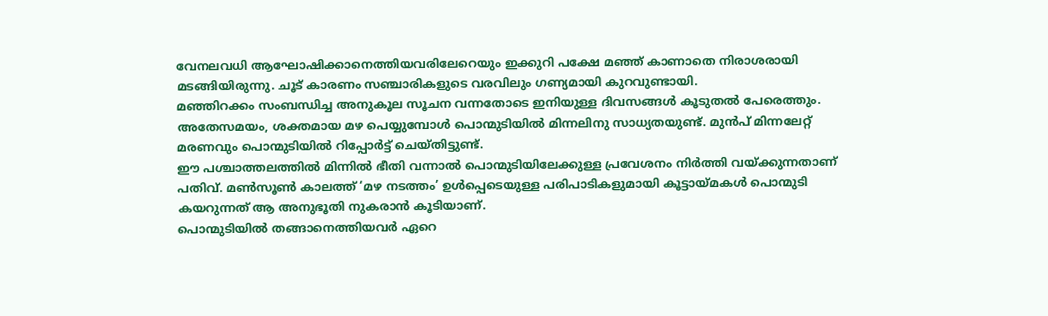വേനലവധി ആഘോഷിക്കാനെത്തിയവരിലേറെയും ഇക്കുറി പക്ഷേ മഞ്ഞ് കാണാതെ നിരാശരായി മടങ്ങിയിരുന്നു. ചൂട് കാരണം സഞ്ചാരികളുടെ വരവിലും ഗണ്യമായി കുറവുണ്ടായി.
മഞ്ഞിറക്കം സംബന്ധിച്ച അനുകൂല സൂചന വന്നതോടെ ഇനിയുള്ള ദിവസങ്ങൾ കൂടുതൽ പേരെത്തും.
അതേസമയം, ശക്തമായ മഴ പെയ്യുമ്പോൾ പൊന്മുടിയിൽ മിന്നലിനു സാധ്യതയുണ്ട്. മുൻപ് മിന്നലേറ്റ് മരണവും പൊന്മുടിയിൽ റിപ്പോർട്ട് ചെയ്തിട്ടുണ്ട്.
ഈ പശ്ചാത്തലത്തിൽ മിന്നിൽ ഭീതി വന്നാൽ പൊന്മുടിയിലേക്കുള്ള പ്രവേശനം നിർത്തി വയ്ക്കുന്നതാണ് പതിവ്. മൺസൂൺ കാലത്ത് ‘മഴ നടത്തം’ ഉൾപ്പെടെയുള്ള പരിപാടികളുമായി കൂട്ടായ്മകൾ പൊന്മുടി കയറുന്നത് ആ അനുഭൂതി നുകരാൻ കൂടിയാണ്.
പൊന്മുടിയിൽ തങ്ങാനെത്തിയവർ ഏറെ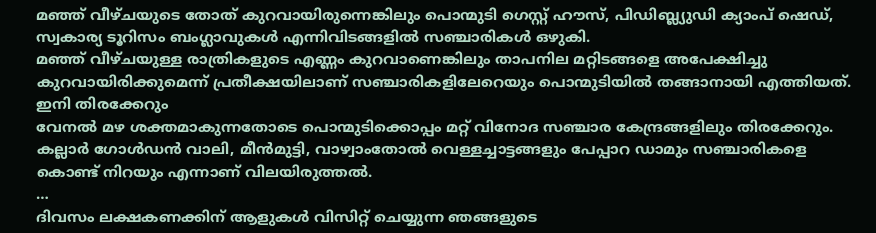മഞ്ഞ് വീഴ്ചയുടെ തോത് കുറവായിരുന്നെങ്കിലും പൊന്മുടി ഗെസ്റ്റ് ഹൗസ്, പിഡിബ്ല്യുഡി ക്യാംപ് ഷെഡ്, സ്വകാര്യ ടൂറിസം ബംഗ്ലാവുകൾ എന്നിവിടങ്ങളിൽ സഞ്ചാരികൾ ഒഴുകി.
മഞ്ഞ് വീഴ്ചയുള്ള രാത്രികളുടെ എണ്ണം കുറവാണെങ്കിലും താപനില മറ്റിടങ്ങളെ അപേക്ഷിച്ചു കുറവായിരിക്കുമെന്ന് പ്രതീക്ഷയിലാണ് സഞ്ചാരികളിലേറെയും പൊന്മുടിയിൽ തങ്ങാനായി എത്തിയത്.
ഇനി തിരക്കേറും
വേനൽ മഴ ശക്തമാകുന്നതോടെ പൊന്മുടിക്കൊപ്പം മറ്റ് വിനോദ സഞ്ചാര കേന്ദ്രങ്ങളിലും തിരക്കേറും. കല്ലാർ ഗോൾഡൻ വാലി, മീൻമുട്ടി, വാഴ്വാംതോൽ വെള്ളച്ചാട്ടങ്ങളും പേപ്പാറ ഡാമും സഞ്ചാരികളെ കൊണ്ട് നിറയും എന്നാണ് വിലയിരുത്തൽ.
…
ദിവസം ലക്ഷകണക്കിന് ആളുകൾ വിസിറ്റ് ചെയ്യുന്ന ഞങ്ങളുടെ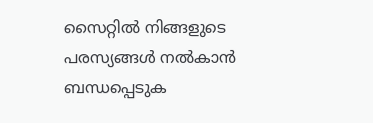സൈറ്റിൽ നിങ്ങളുടെ പരസ്യങ്ങൾ നൽകാൻ ബന്ധപ്പെടുക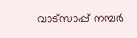വാട്സാപ്പ് നമ്പർ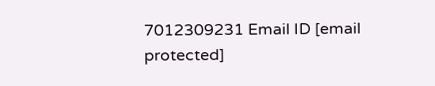7012309231 Email ID [email protected]